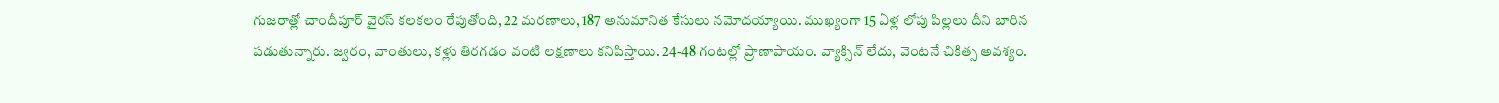గుజరాత్లో చాందీపూర్ వైరస్ కలకలం రేపుతోంది, 22 మరణాలు, 187 అనుమానిత కేసులు నమోదయ్యాయి. ముఖ్యంగా 15 ఏళ్ల లోపు పిల్లలు దీని బారిన పడుతున్నారు. జ్వరం, వాంతులు, కళ్లు తిరగడం వంటి లక్షణాలు కనిపిస్తాయి. 24-48 గంటల్లో ప్రాణాపాయం. వ్యాక్సిన్ లేదు, వెంటనే చికిత్స అవశ్యం.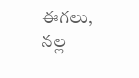ఈగలు, నల్ల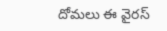దోమలు ఈ వైరస్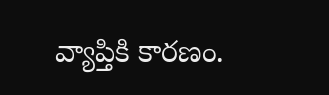వ్యాప్తికి కారణం.